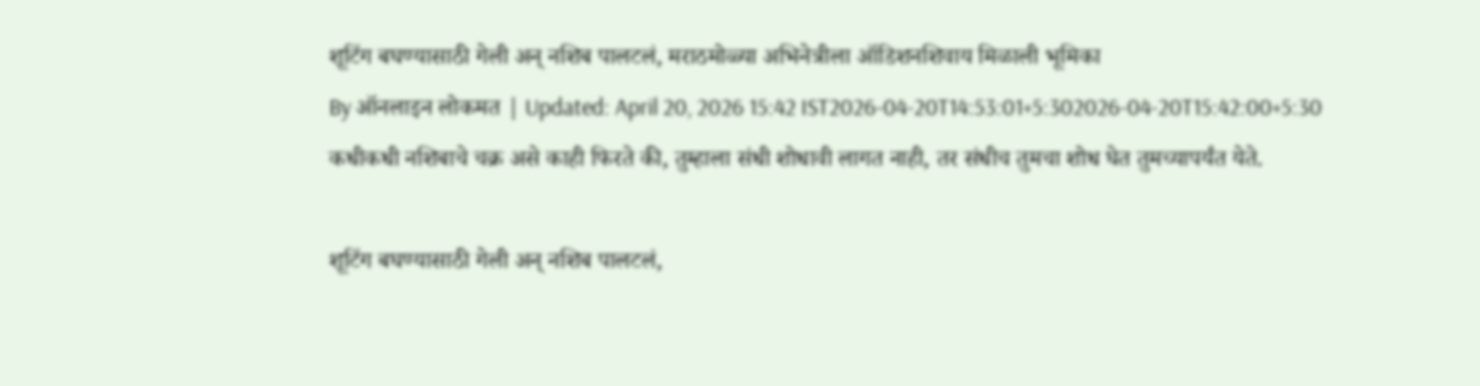शूटिंग बघण्यासाठी गेली अन् नशिब पालटलं, मराठमोळ्या अभिनेत्रीला ऑडिशनशिवाय मिळाली भूमिका
By ऑनलाइन लोकमत | Updated: April 20, 2026 15:42 IST2026-04-20T14:53:01+5:302026-04-20T15:42:00+5:30
कधीकधी नशिबाचे चक्र असे काही फिरते की, तुम्हाला संधी शोधावी लागत नाही, तर संधीच तुमचा शोध घेत तुमच्यापर्यंत येते.

शूटिंग बघण्यासाठी गेली अन् नशिब पालटलं,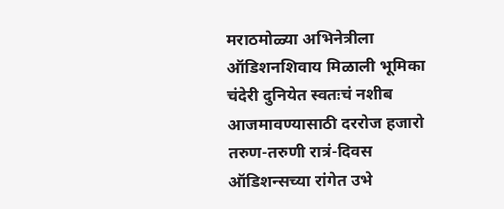मराठमोळ्या अभिनेत्रीला ऑडिशनशिवाय मिळाली भूमिका
चंदेरी दुनियेत स्वतःचं नशीब आजमावण्यासाठी दररोज हजारो तरुण-तरुणी रात्रं-दिवस ऑडिशन्सच्या रांगेत उभे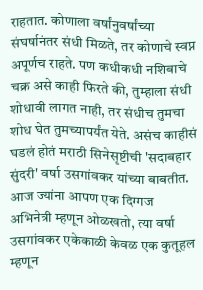राहतात. कोणाला वर्षांनुवर्षांच्या संघर्षानंतर संधी मिळते, तर कोणाचे स्वप्न अपूर्णच राहते. पण कधीकधी नशिबाचे चक्र असे काही फिरते की, तुम्हाला संधी शोधावी लागत नाही, तर संधीच तुमचा शोध घेत तुमच्यापर्यंत येते. असंच काहीसं घडलं होतं मराठी सिनेसृष्टीची 'सदाबहार सुंदरी' वर्षा उसगांवकर यांच्या बाबतीत.
आज ज्यांना आपण एक दिग्गज अभिनेत्री म्हणून ओळखतो, त्या वर्षा उसगांवकर एकेकाळी केवळ एक कुतूहल म्हणून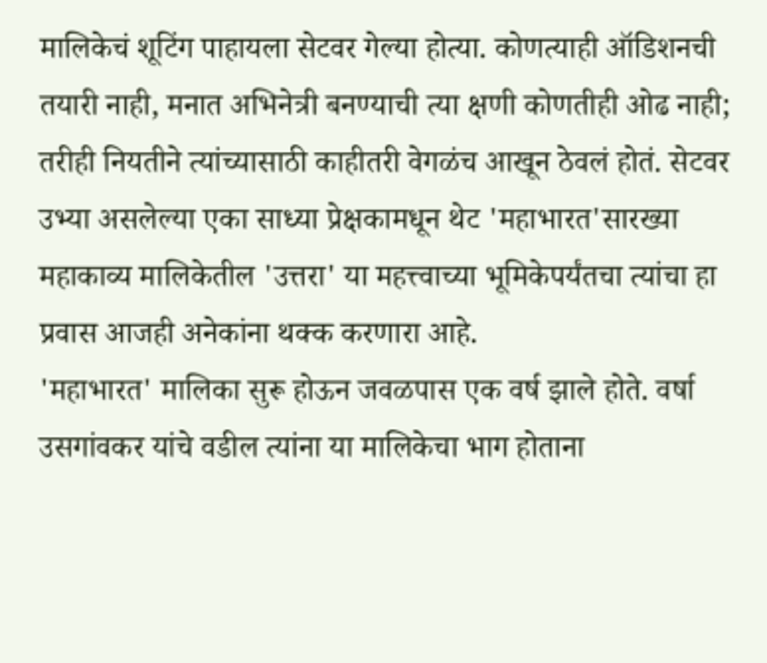मालिकेचं शूटिंग पाहायला सेटवर गेल्या होत्या. कोणत्याही ऑडिशनची तयारी नाही, मनात अभिनेत्री बनण्याची त्या क्षणी कोणतीही ओढ नाही; तरीही नियतीने त्यांच्यासाठी काहीतरी वेगळंच आखून ठेवलं होतं. सेटवर उभ्या असलेल्या एका साध्या प्रेक्षकामधून थेट 'महाभारत'सारख्या महाकाव्य मालिकेतील 'उत्तरा' या महत्त्वाच्या भूमिकेपर्यंतचा त्यांचा हा प्रवास आजही अनेकांना थक्क करणारा आहे.
'महाभारत' मालिका सुरू होऊन जवळपास एक वर्ष झाले होते. वर्षा उसगांवकर यांचे वडील त्यांना या मालिकेचा भाग होताना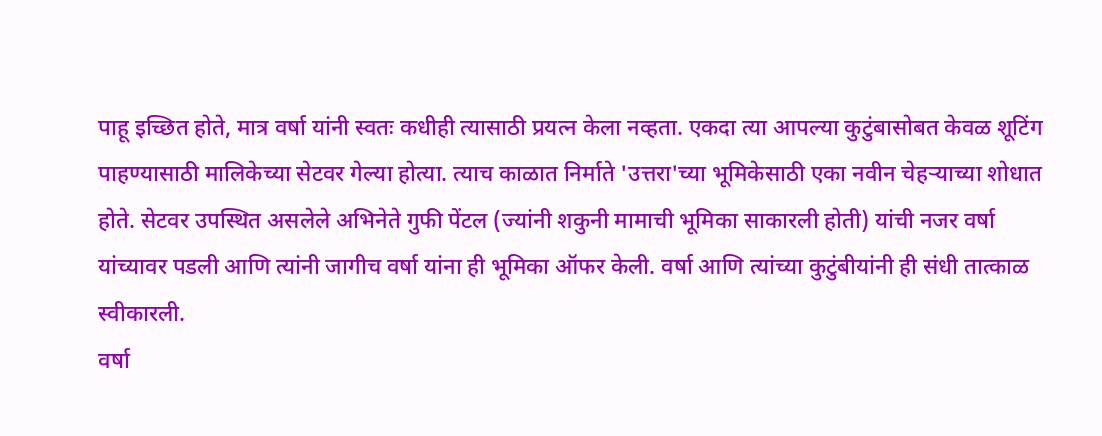पाहू इच्छित होते, मात्र वर्षा यांनी स्वतः कधीही त्यासाठी प्रयत्न केला नव्हता. एकदा त्या आपल्या कुटुंबासोबत केवळ शूटिंग पाहण्यासाठी मालिकेच्या सेटवर गेल्या होत्या. त्याच काळात निर्माते 'उत्तरा'च्या भूमिकेसाठी एका नवीन चेहऱ्याच्या शोधात होते. सेटवर उपस्थित असलेले अभिनेते गुफी पेंटल (ज्यांनी शकुनी मामाची भूमिका साकारली होती) यांची नजर वर्षा यांच्यावर पडली आणि त्यांनी जागीच वर्षा यांना ही भूमिका ऑफर केली. वर्षा आणि त्यांच्या कुटुंबीयांनी ही संधी तात्काळ स्वीकारली.
वर्षा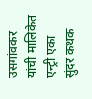उसगांवकर यांची मालिकेत एन्ट्री एका सुंदर कथक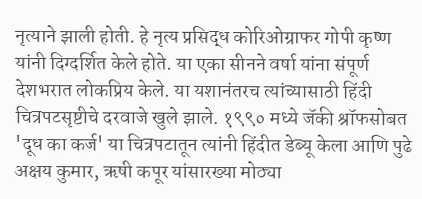नृत्याने झाली होती. हे नृत्य प्रसिद्ध कोरिओग्राफर गोपी कृष्ण यांनी दिग्दर्शित केले होते. या एका सीनने वर्षा यांना संपूर्ण देशभरात लोकप्रिय केले. या यशानंतरच त्यांच्यासाठी हिंदी चित्रपटसृष्टीचे दरवाजे खुले झाले. १९९० मध्ये जॅकी श्रॉफसोबत 'दूध का कर्ज' या चित्रपटातून त्यांनी हिंदीत डेब्यू केला आणि पुढे अक्षय कुमार, ऋषी कपूर यांसारख्या मोठ्या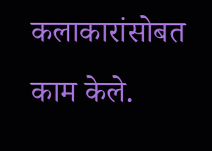कलाकारांसोबत काम केले.